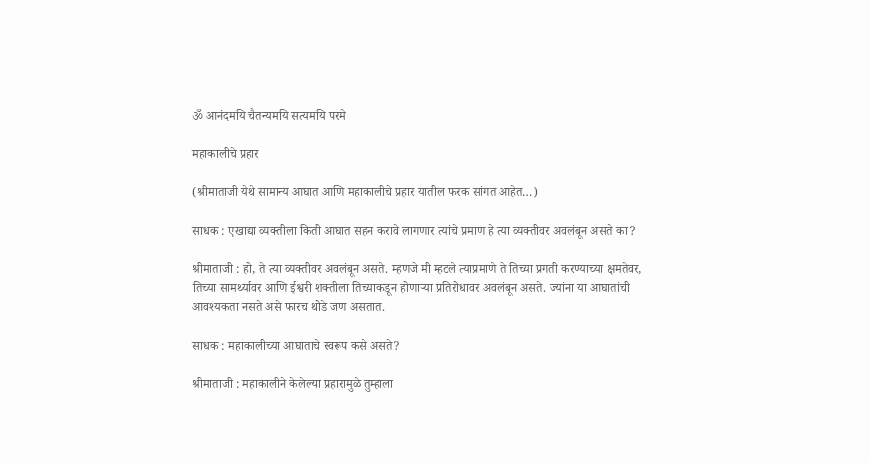ॐ आनंदमयि चैतन्यमयि सत्यमयि परमे

महाकालीचे प्रहार

(श्रीमाताजी येथे सामान्य आघात आणि महाकालीचे प्रहार यातील फरक सांगत आहेत…)

साधक : एखाद्या व्यक्तीला किती आघात सहन करावे लागणार त्यांचे प्रमाण हे त्या व्यक्तीवर अवलंबून असते का?

श्रीमाताजी : हो, ते त्या व्यक्तीवर अवलंबून असते. म्हणजे मी म्हटले त्याप्रमाणे ते तिच्या प्रगती करण्याच्या क्षमतेवर, तिच्या सामर्थ्यावर आणि ईश्वरी शक्तीला तिच्याकडून होणाऱ्या प्रतिरोधावर अवलंबून असते. ज्यांना या आघातांची आवश्यकता नसते असे फारच थोडे जण असतात.

साधक : महाकालीच्या आघाताचे स्वरूप कसे असते?

श्रीमाताजी : महाकालीने केलेल्या प्रहारामुळे तुम्हाला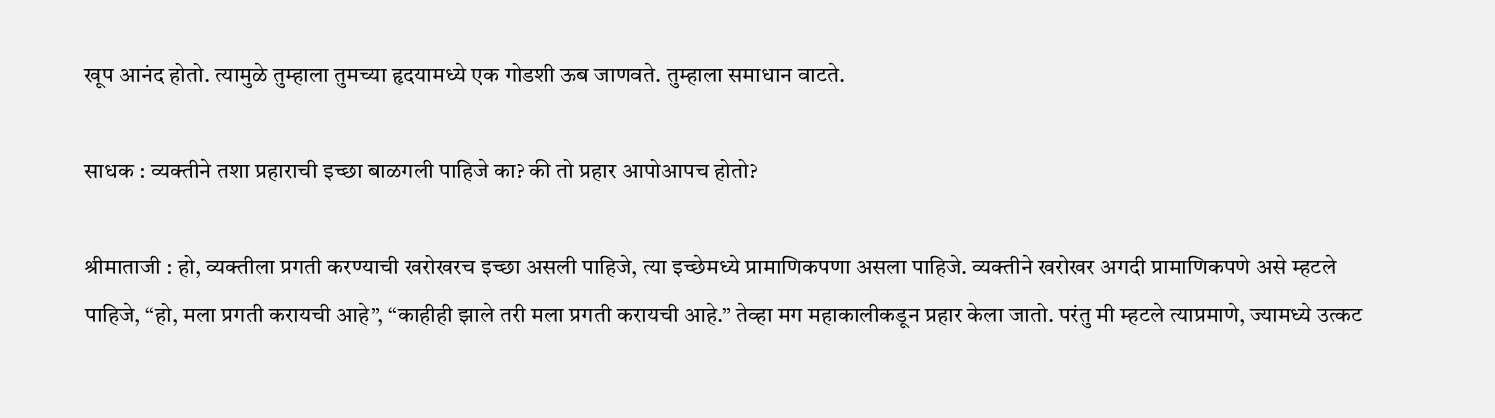खूप आनंद होतो. त्यामुळे तुम्हाला तुमच्या हृदयामध्ये एक गोडशी ऊब जाणवते. तुम्हाला समाधान वाटते.

साधक : व्यक्तीने तशा प्रहाराची इच्छा बाळगली पाहिजे का? की तो प्रहार आपोआपच होतो?

श्रीमाताजी : हो, व्यक्तीला प्रगती करण्याची खरोखरच इच्छा असली पाहिजे, त्या इच्छेमध्ये प्रामाणिकपणा असला पाहिजे. व्यक्तीने खरोखर अगदी प्रामाणिकपणे असे म्हटले पाहिजे, “हो, मला प्रगती करायची आहे”, “काहीही झाले तरी मला प्रगती करायची आहे.” तेव्हा मग महाकालीकडून प्रहार केला जातो. परंतु मी म्हटले त्याप्रमाणे, ज्यामध्ये उत्कट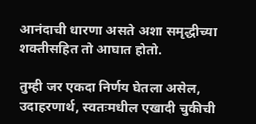आनंदाची धारणा असते अशा समृद्धीच्या शक्तीसहित तो आघात होतो.

तुम्ही जर एकदा निर्णय घेतला असेल, उदाहरणार्थ, स्वतःमधील एखादी चुकीची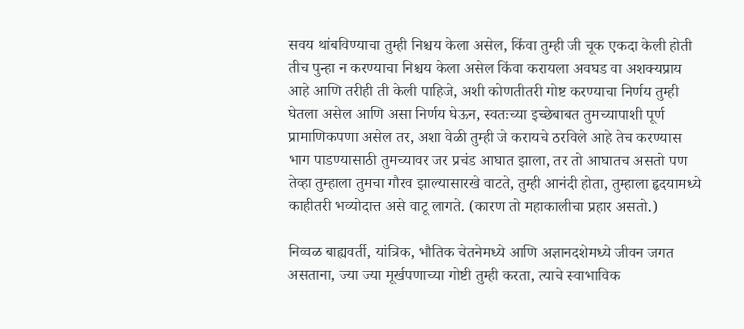सवय थांबविण्याचा तुम्ही निश्चय केला असेल, किंवा तुम्ही जी चूक एकदा केली होती तीच पुन्हा न करण्याचा निश्चय केला असेल किंवा करायला अवघड वा अशक्यप्राय आहे आणि तरीही ती केली पाहिजे, अशी कोणतीतरी गोष्ट करण्याचा निर्णय तुम्ही घेतला असेल आणि असा निर्णय घेऊन, स्वतःच्या इच्छेबाबत तुमच्यापाशी पूर्ण प्रामाणिकपणा असेल तर, अशा वेळी तुम्ही जे करायचे ठरविले आहे तेच करण्यास भाग पाडण्यासाठी तुमच्यावर जर प्रचंड आघात झाला, तर तो आघातच असतो पण तेव्हा तुम्हाला तुमचा गौरव झाल्यासारखे वाटते, तुम्ही आनंदी होता, तुम्हाला हृदयामध्ये काहीतरी भव्योदात्त असे वाटू लागते. (कारण तो महाकालीचा प्रहार असतो.)

निव्वळ बाह्यवर्ती, यांत्रिक, भौतिक चेतनेमध्ये आणि अज्ञानदशेमध्ये जीवन जगत असताना, ज्या ज्या मूर्खपणाच्या गोष्टी तुम्ही करता, त्याचे स्वाभाविक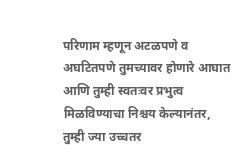परिणाम म्हणून अटळपणे व अघटितपणे तुमच्यावर होणारे आघात आणि तुम्ही स्वतःवर प्रभुत्व मिळविण्याचा निश्चय केल्यानंतर, तुम्ही ज्या उच्चतर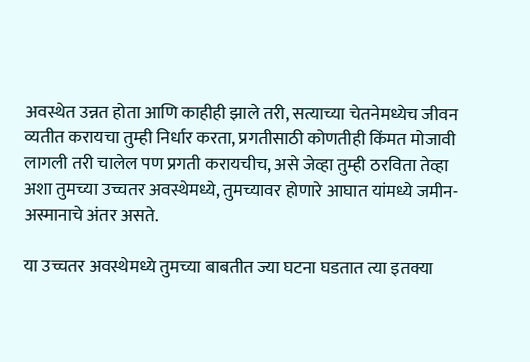अवस्थेत उन्नत होता आणि काहीही झाले तरी, सत्याच्या चेतनेमध्येच जीवन व्यतीत करायचा तुम्ही निर्धार करता, प्रगतीसाठी कोणतीही किंमत मोजावी लागली तरी चालेल पण प्रगती करायचीच, असे जेव्हा तुम्ही ठरविता तेव्हा अशा तुमच्या उच्चतर अवस्थेमध्ये, तुमच्यावर होणारे आघात यांमध्ये जमीन-अस्मानाचे अंतर असते.

या उच्चतर अवस्थेमध्ये तुमच्या बाबतीत ज्या घटना घडतात त्या इतक्या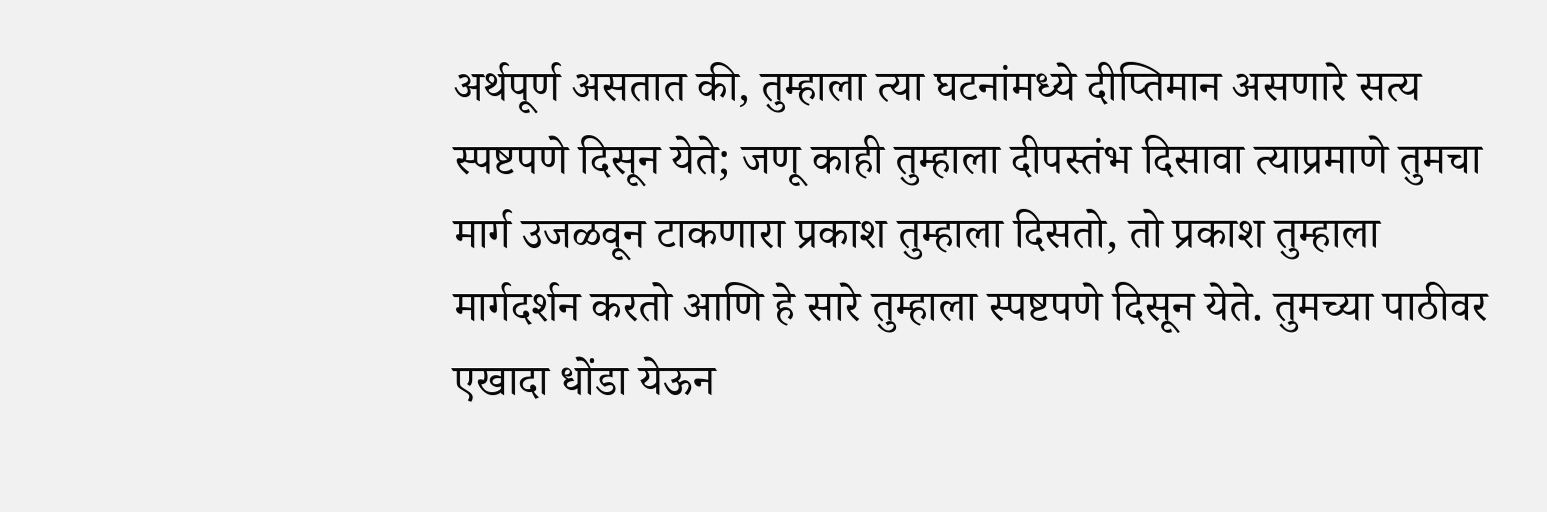अर्थपूर्ण असतात की, तुम्हाला त्या घटनांमध्ये दीप्तिमान असणारे सत्य स्पष्टपणे दिसून येते; जणू काही तुम्हाला दीपस्तंभ दिसावा त्याप्रमाणे तुमचा मार्ग उजळवून टाकणारा प्रकाश तुम्हाला दिसतो, तो प्रकाश तुम्हाला मार्गदर्शन करतो आणि हे सारे तुम्हाला स्पष्टपणे दिसून येते. तुमच्या पाठीवर एखादा धोंडा येऊन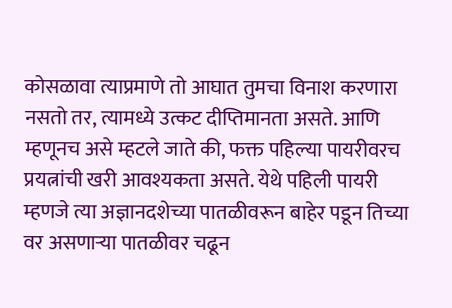कोसळावा त्याप्रमाणे तो आघात तुमचा विनाश करणारा नसतो तर, त्यामध्ये उत्कट दीप्तिमानता असते. आणि म्हणूनच असे म्हटले जाते की, फक्त पहिल्या पायरीवरच प्रयत्नांची खरी आवश्यकता असते. येथे पहिली पायरी म्हणजे त्या अज्ञानदशेच्या पातळीवरून बाहेर पडून तिच्या वर असणाऱ्या पातळीवर चढून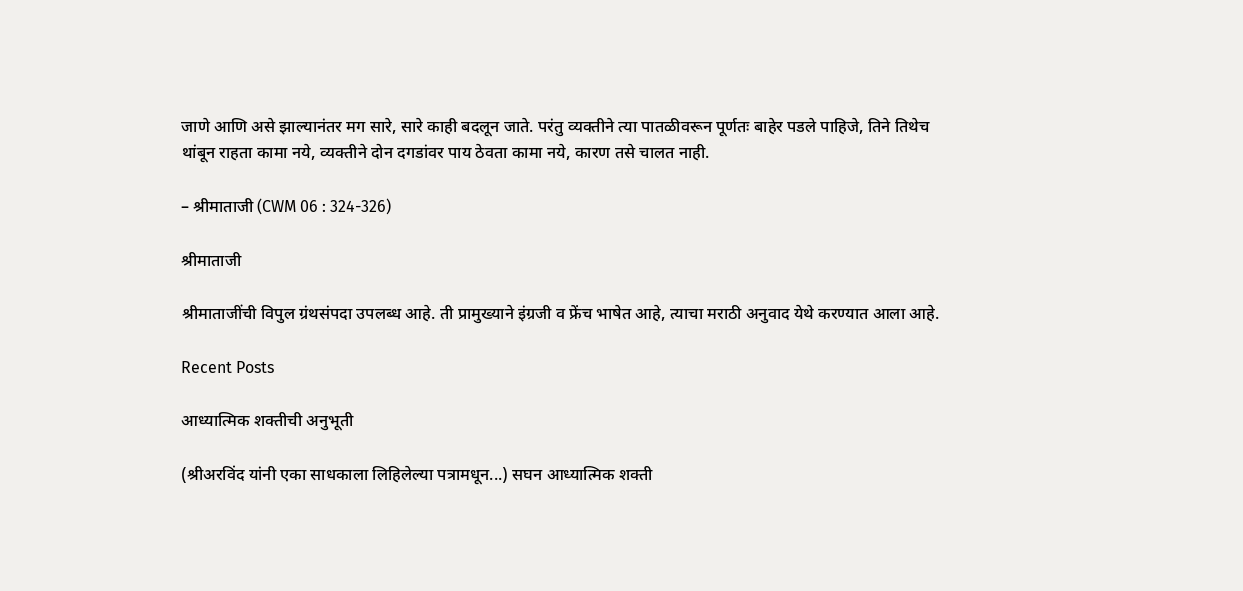जाणे आणि असे झाल्यानंतर मग सारे, सारे काही बदलून जाते. परंतु व्यक्तीने त्या पातळीवरून पूर्णतः बाहेर पडले पाहिजे, तिने तिथेच थांबून राहता कामा नये, व्यक्तीने दोन दगडांवर पाय ठेवता कामा नये, कारण तसे चालत नाही.

– श्रीमाताजी (CWM 06 : 324-326)

श्रीमाताजी

श्रीमाताजींची विपुल ग्रंथसंपदा उपलब्ध आहे. ती प्रामुख्याने इंग्रजी व फ्रेंच भाषेत आहे, त्याचा मराठी अनुवाद येथे करण्यात आला आहे.

Recent Posts

आध्यात्मिक शक्तीची अनुभूती

(श्रीअरविंद यांनी एका साधकाला लिहिलेल्या पत्रामधून...) सघन आध्यात्मिक शक्ती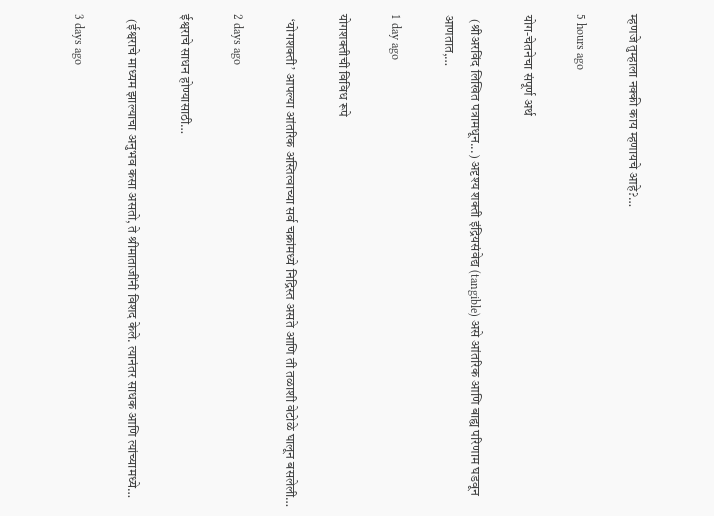म्हणजे तुम्हाला नक्की काय म्हणायचे आहे?…

5 hours ago

योग-चेतनेचा संपूर्ण अर्थ

  (श्रीअरविंद लिखित पत्रामधून...) अदृश्य शक्ती इंद्रियसंवेद्य (tangible) असे आंतरिक आणि बाह्य परिणाम घडवून आणतात,…

1 day ago

योगशक्तीची विविध रूपे

  ‘योगशक्ती’ आपल्या आंतरिक अस्तित्वाच्या सर्व चक्रांमध्ये निद्रिस्त असते आणि ती तळाशी वेटोळे घालून बसलेली…

2 days ago

ईश्वराचे साधन होण्यासाठी…

  (ईश्वराचे माध्यम झाल्याचा अनुभव कसा असतो, ते श्रीमाताजींनी विशद केले. त्यानंतर साधक आणि त्यांच्यामध्ये…

3 days ago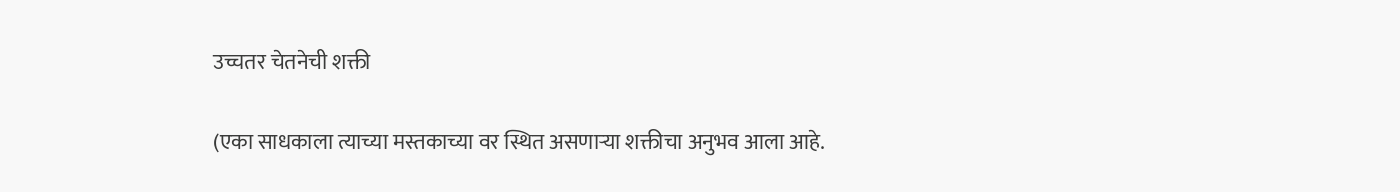उच्चतर चेतनेची शक्ती

(एका साधकाला त्याच्या मस्तकाच्या वर स्थित असणाऱ्या शक्तीचा अनुभव आला आहे.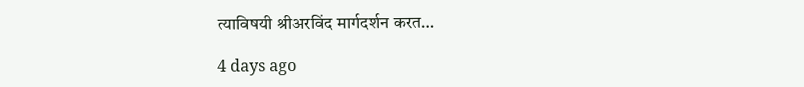त्याविषयी श्रीअरविंद मार्गदर्शन करत…

4 days ago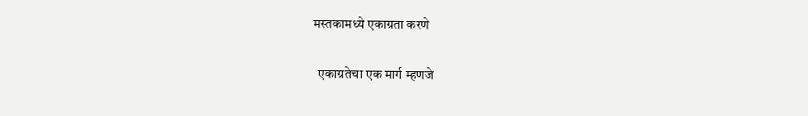मस्तकामध्ये एकाग्रता करणे

  एकाग्रतेचा एक मार्ग म्हणजे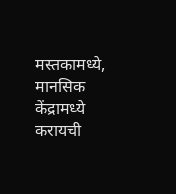मस्तकामध्ये, मानसिक केंद्रामध्ये करायची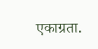एकाग्रता.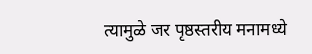त्यामुळे जर पृष्ठस्तरीय मनामध्ये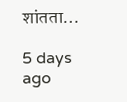शांतता…

5 days ago